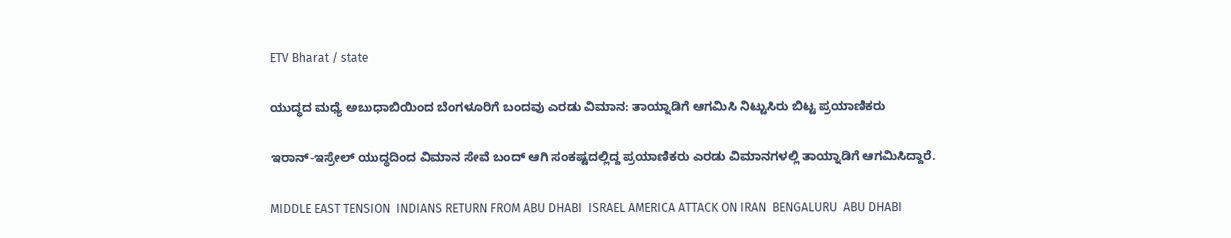ETV Bharat / state

ಯುದ್ಧದ ಮಧ್ಯೆ ಅಬುಧಾಬಿಯಿಂದ ಬೆಂಗಳೂರಿಗೆ ಬಂದವು ಎರಡು ವಿಮಾನ: ತಾಯ್ನಾಡಿಗೆ ಆಗಮಿಸಿ ನಿಟ್ಟುಸಿರು ಬಿಟ್ಟ ಪ್ರಯಾಣಿಕರು

ಇರಾನ್-ಇಸ್ರೇಲ್ ಯುದ್ಧದಿಂದ ವಿಮಾನ ಸೇವೆ ಬಂದ್ ಆಗಿ ಸಂಕಷ್ಟದಲ್ಲಿದ್ದ ಪ್ರಯಾಣಿಕರು ಎರಡು ವಿಮಾನಗಳಲ್ಲಿ ತಾಯ್ನಾಡಿಗೆ ಆಗಮಿಸಿದ್ದಾರೆ.

MIDDLE EAST TENSION  INDIANS RETURN FROM ABU DHABI  ISRAEL AMERICA ATTACK ON IRAN  BENGALURU  ABU DHABI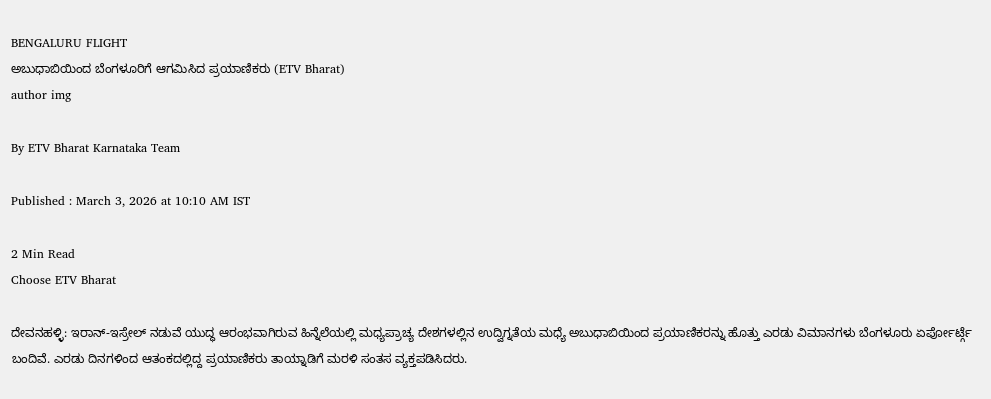BENGALURU FLIGHT
ಅಬುಧಾಬಿಯಿಂದ ಬೆಂಗಳೂರಿಗೆ ಆಗಮಿಸಿದ ಪ್ರಯಾಣಿಕರು (ETV Bharat)
author img

By ETV Bharat Karnataka Team

Published : March 3, 2026 at 10:10 AM IST

2 Min Read
Choose ETV Bharat

ದೇವನಹಳ್ಳಿ: ಇರಾನ್-ಇಸ್ರೇಲ್ ನಡುವೆ ಯುದ್ಧ ಆರಂಭವಾಗಿರುವ ಹಿನ್ನೆಲೆಯಲ್ಲಿ ಮಧ್ಯಪ್ರಾಚ್ಯ ದೇಶಗಳಲ್ಲಿನ ಉದ್ವಿಗ್ನತೆಯ ಮಧ್ಯೆ ಅಬುಧಾಬಿಯಿಂದ ಪ್ರಯಾಣಿಕರನ್ನು ಹೊತ್ತು ಎರಡು ವಿಮಾನಗಳು ಬೆಂಗಳೂರು ಏರ್ಪೋರ್ಟ್ಗೆ ಬಂದಿವೆ. ಎರಡು ದಿನಗಳಿಂದ ಆತಂಕದಲ್ಲಿದ್ದ ಪ್ರಯಾಣಿಕರು ತಾಯ್ನಾಡಿಗೆ ಮರಳಿ ಸಂತಸ ವ್ಯಕ್ತಪಡಿಸಿದರು.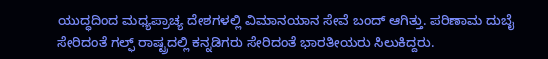ಯುದ್ಧದಿಂದ ಮಧ್ಯಪ್ರಾಚ್ಯ ದೇಶಗಳಲ್ಲಿ ವಿಮಾನಯಾನ ಸೇವೆ ಬಂದ್ ಆಗಿತ್ತು. ಪರಿಣಾಮ ದುಬೈ ಸೇರಿದಂತೆ ಗಲ್ಫ್ ರಾಷ್ಟ್ರದಲ್ಲಿ ಕನ್ನಡಿಗರು ಸೇರಿದಂತೆ ಭಾರತೀಯರು ಸಿಲುಕಿದ್ದರು.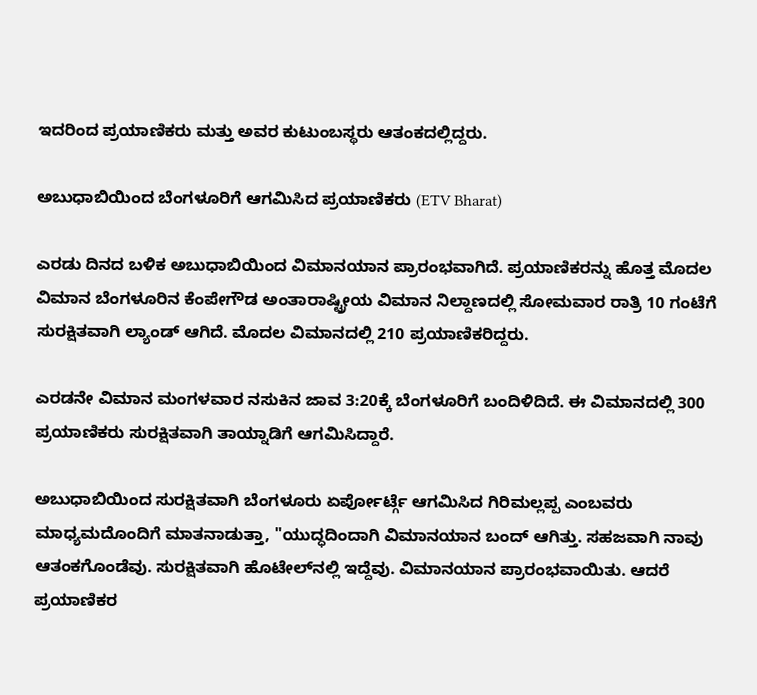ಇದರಿಂದ ಪ್ರಯಾಣಿಕರು ಮತ್ತು ಅವರ ಕುಟುಂಬಸ್ಥರು ಆತಂಕದಲ್ಲಿದ್ದರು.

ಅಬುಧಾಬಿಯಿಂದ ಬೆಂಗಳೂರಿಗೆ ಆಗಮಿಸಿದ ಪ್ರಯಾಣಿಕರು (ETV Bharat)

ಎರಡು ದಿನದ ಬಳಿಕ ಅಬುಧಾಬಿಯಿಂದ ವಿಮಾನಯಾನ ಪ್ರಾರಂಭವಾಗಿದೆ. ಪ್ರಯಾಣಿಕರನ್ನು ಹೊತ್ತ ಮೊದಲ ವಿಮಾನ ಬೆಂಗಳೂರಿನ ಕೆಂಪೇಗೌಡ ಅಂತಾರಾಷ್ಟ್ರೀಯ ವಿಮಾನ ನಿಲ್ದಾಣದಲ್ಲಿ ಸೋಮವಾರ ರಾತ್ರಿ 10 ಗಂಟೆಗೆ ಸುರಕ್ಷಿತವಾಗಿ ಲ್ಯಾಂಡ್ ಆಗಿದೆ. ಮೊದಲ ವಿಮಾನದಲ್ಲಿ 210 ಪ್ರಯಾಣಿಕರಿದ್ದರು.

ಎರಡನೇ ವಿಮಾನ ಮಂಗಳವಾರ ನಸುಕಿನ ಜಾವ 3:20ಕ್ಕೆ ಬೆಂಗಳೂರಿಗೆ ಬಂದಿಳಿದಿದೆ. ಈ ವಿಮಾನದಲ್ಲಿ 300 ಪ್ರಯಾಣಿಕರು ಸುರಕ್ಷಿತವಾಗಿ ತಾಯ್ನಾಡಿಗೆ ಆಗಮಿಸಿದ್ದಾರೆ.

ಅಬುಧಾಬಿಯಿಂದ ಸುರಕ್ಷಿತವಾಗಿ ಬೆಂಗಳೂರು ಏರ್ಪೋರ್ಟ್ಗೆ ಆಗಮಿಸಿದ ಗಿರಿಮಲ್ಲಪ್ಪ ಎಂಬವರು ಮಾಧ್ಯಮದೊಂದಿಗೆ ಮಾತನಾಡುತ್ತಾ, "ಯುದ್ಧದಿಂದಾಗಿ ವಿಮಾನಯಾನ ಬಂದ್ ಆಗಿತ್ತು. ಸಹಜವಾಗಿ ನಾವು ಆತಂಕಗೊಂಡೆವು. ಸುರಕ್ಷಿತವಾಗಿ ಹೊಟೇಲ್‌ನಲ್ಲಿ ಇದ್ದೆವು. ವಿಮಾನಯಾನ ಪ್ರಾರಂಭವಾಯಿತು. ಆದರೆ ಪ್ರಯಾಣಿಕರ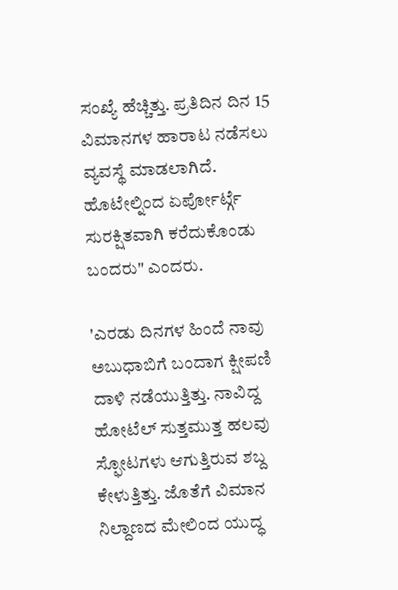ಸಂಖ್ಯೆ ಹೆಚ್ಚಿತ್ತು. ಪ್ರತಿದಿನ ದಿನ 15 ವಿಮಾನಗಳ ಹಾರಾಟ ನಡೆಸಲು ವ್ಯವಸ್ಥೆ ಮಾಡಲಾಗಿದೆ. ಹೊಟೇಲ್ನಿಂದ ಏರ್ಪೋರ್ಟ್ಗೆ ಸುರಕ್ಷಿತವಾಗಿ ಕರೆದುಕೊಂಡು ಬಂದರು" ಎಂದರು.

'ಎರಡು ದಿನಗಳ ಹಿಂದೆ ನಾವು ಅಬುಧಾಬಿಗೆ ಬಂದಾಗ ಕ್ಷೀಪಣಿ ದಾಳಿ ನಡೆಯುತ್ತಿತ್ತು. ನಾವಿದ್ದ ಹೋಟೆಲ್ ಸುತ್ತಮುತ್ತ ಹಲವು ಸ್ಫೋಟಗಳು ಆಗುತ್ತಿರುವ ಶಬ್ದ ಕೇಳುತ್ತಿತ್ತು. ಜೊತೆಗೆ ವಿಮಾನ ನಿಲ್ದಾಣದ ಮೇಲಿಂದ ಯುದ್ಧ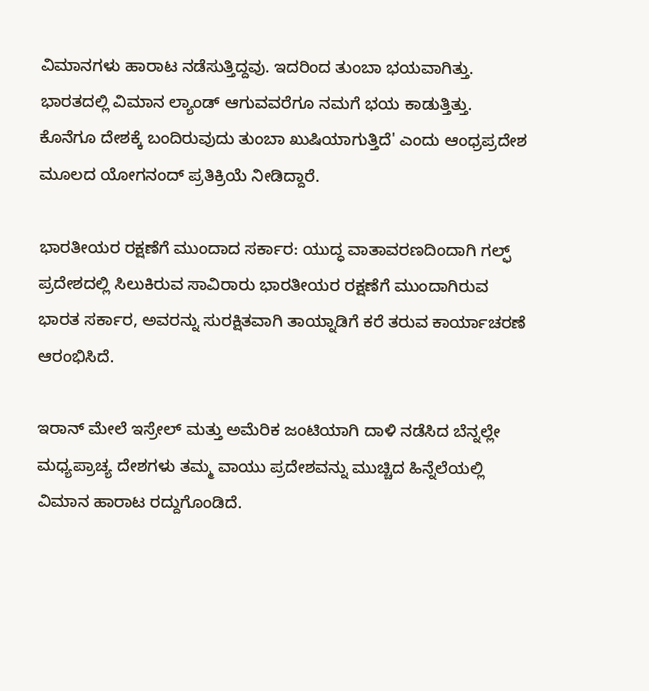ವಿಮಾನಗಳು ಹಾರಾಟ ನಡೆಸುತ್ತಿದ್ದವು. ಇದರಿಂದ ತುಂಬಾ ಭಯವಾಗಿತ್ತು. ಭಾರತದಲ್ಲಿ ವಿಮಾನ ಲ್ಯಾಂಡ್ ಆಗುವವರೆಗೂ ನಮಗೆ ಭಯ ಕಾಡುತ್ತಿತ್ತು. ಕೊನೆಗೂ ದೇಶಕ್ಕೆ ಬಂದಿರುವುದು ತುಂಬಾ ಖುಷಿಯಾಗುತ್ತಿದೆ' ಎಂದು ಆಂಧ್ರಪ್ರದೇಶ ಮೂಲದ ಯೋಗನಂದ್ ಪ್ರತಿಕ್ರಿಯೆ ನೀಡಿದ್ದಾರೆ.

ಭಾರತೀಯರ ರಕ್ಷಣೆಗೆ ಮುಂದಾದ ಸರ್ಕಾರ: ಯುದ್ಧ ವಾತಾವರಣದಿಂದಾಗಿ ಗಲ್ಫ್ ಪ್ರದೇಶದಲ್ಲಿ ಸಿಲುಕಿರುವ ಸಾವಿರಾರು ಭಾರತೀಯರ ರಕ್ಷಣೆಗೆ ಮುಂದಾಗಿರುವ ಭಾರತ ಸರ್ಕಾರ, ಅವರನ್ನು ಸುರಕ್ಷಿತವಾಗಿ ತಾಯ್ನಾಡಿಗೆ ಕರೆ ತರುವ ಕಾರ್ಯಾಚರಣೆ ಆರಂಭಿಸಿದೆ.

ಇರಾನ್ ಮೇಲೆ ಇಸ್ರೇಲ್ ಮತ್ತು ಅಮೆರಿಕ ಜಂಟಿಯಾಗಿ ದಾಳಿ ನಡೆಸಿದ ಬೆನ್ನಲ್ಲೇ ಮಧ್ಯಪ್ರಾಚ್ಯ ದೇಶಗಳು ತಮ್ಮ ವಾಯು ಪ್ರದೇಶವನ್ನು ಮುಚ್ಚಿದ ಹಿನ್ನೆಲೆಯಲ್ಲಿ ವಿಮಾನ ಹಾರಾಟ ರದ್ದುಗೊಂಡಿದೆ.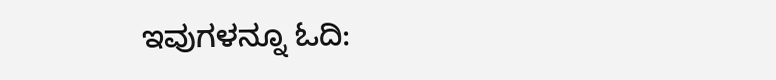ಇವುಗಳನ್ನೂ ಓದಿ: